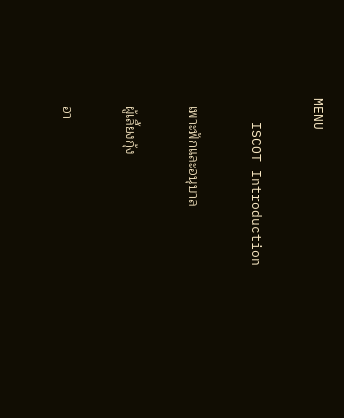MENU

   ISCOT Introduction

  เพาะฟักและอนุบาล

  ผู้เลี้ยงกุ้ง

  อา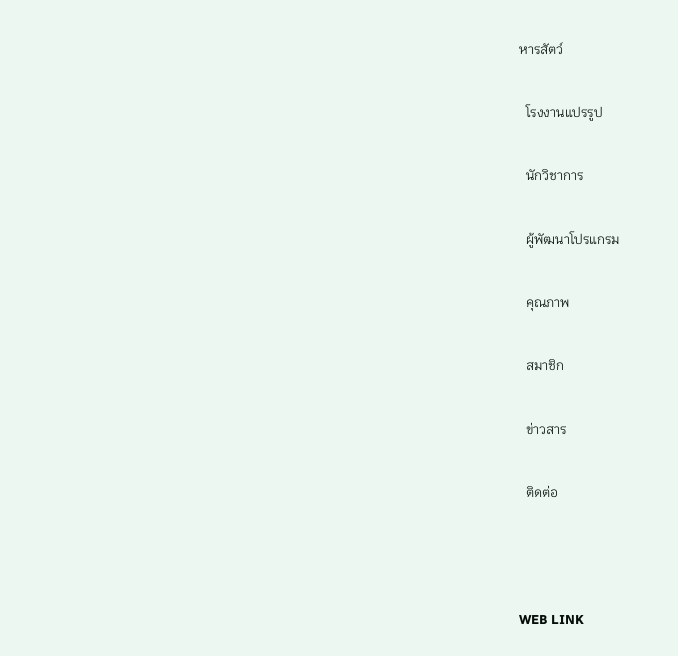หารสัตว์

  โรงงานแปรรูป

  นักวิชาการ

  ผู้พัฒนาโปรแกรม

  คุณภาพ

  สมาชิก

  ข่าวสาร

  ติดต่อ



WEB LINK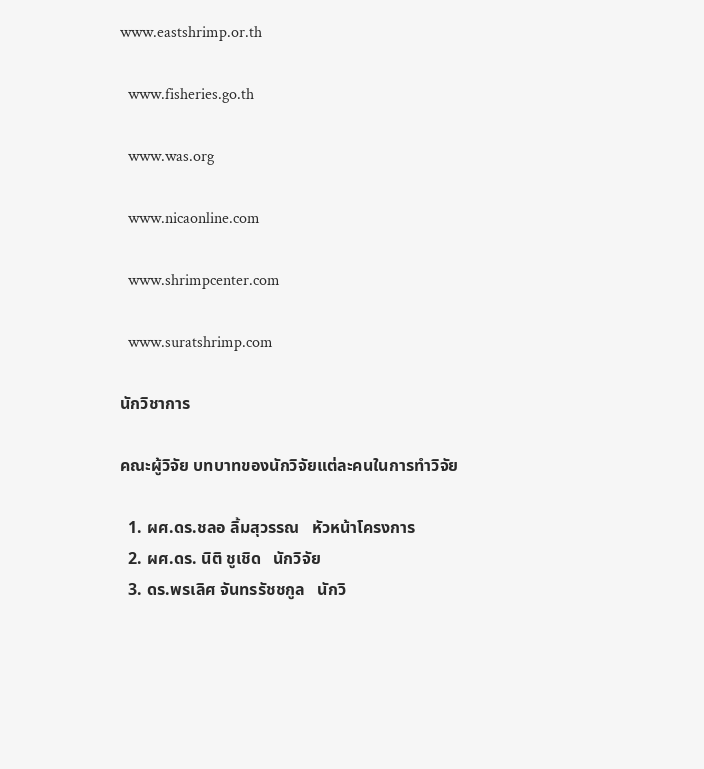www.eastshrimp.or.th

  www.fisheries.go.th

  www.was.org

  www.nicaonline.com

  www.shrimpcenter.com

  www.suratshrimp.com

นักวิชาการ

คณะผู้วิจัย บทบาทของนักวิจัยแต่ละคนในการทำวิจัย

  1. ผศ.ดร.ชลอ ลิ้มสุวรรณ   หัวหน้าโครงการ
  2. ผศ.ดร. นิติ ชูเชิด   นักวิจัย
  3. ดร.พรเลิศ จันทรรัชชกูล   นักวิ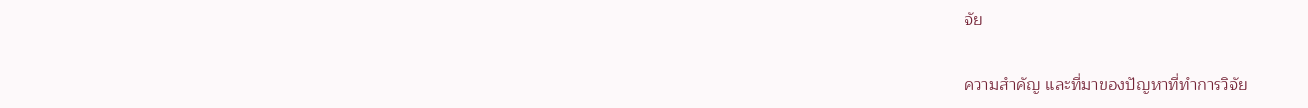จัย

ความสำคัญ และที่มาของปัญหาที่ทำการวิจัย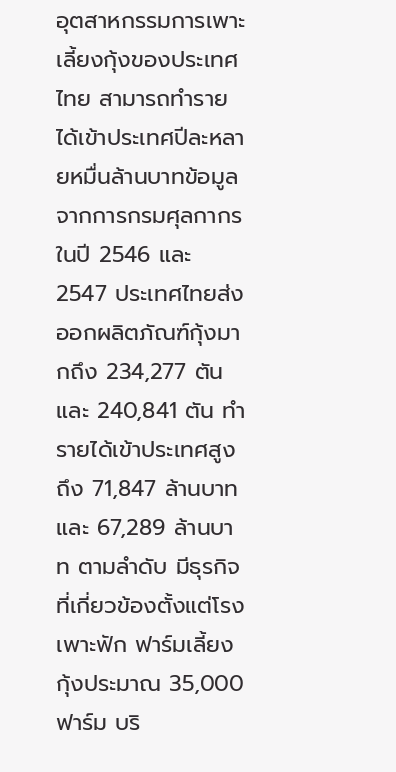อุตสาหกรรมการเพาะเลี้ยงกุ้งของประเทศไทย สามารถทำรายได้เข้าประเทศปีละหลายหมื่นล้านบาทข้อมูลจากการกรมศุลกากร ในปี 2546 และ 2547 ประเทศไทยส่งออกผลิตภัณฑ์กุ้งมากถึง 234,277 ตัน และ 240,841 ตัน ทำรายได้เข้าประเทศสูงถึง 71,847 ล้านบาท และ 67,289 ล้านบาท ตามลำดับ มีธุรกิจที่เกี่ยวข้องตั้งแต่โรงเพาะฟัก ฟาร์มเลี้ยงกุ้งประมาณ 35,000 ฟาร์ม บริ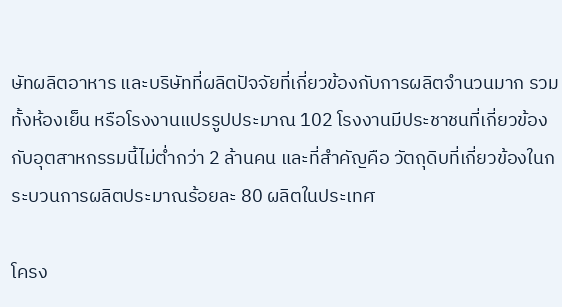ษัทผลิตอาหาร และบริษัทที่ผลิตปัจจัยที่เกี่ยวข้องกับการผลิตจำนวนมาก รวมทั้งห้องเย็น หรือโรงงานแปรรูปประมาณ 102 โรงงานมีประชาชนที่เกี่ยวข้องกับอุตสาหกรรมนี้ไม่ต่ำกว่า 2 ล้านคน และที่สำคัญคือ วัตถุดิบที่เกี่ยวข้องในกระบวนการผลิตประมาณร้อยละ 80 ผลิตในประเทศ

โครง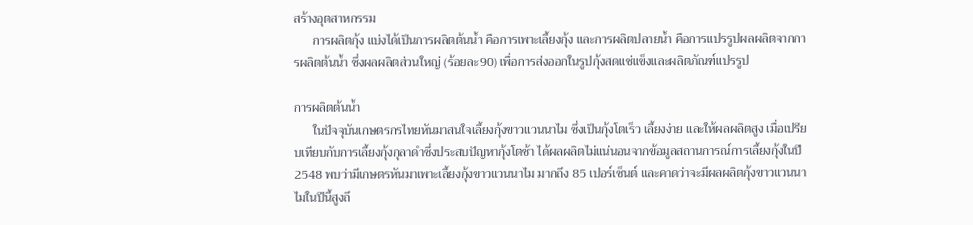สร้างอุตสาหกรรม
      การผลิตกุ้ง แบ่งได้เป็นการผลิตต้นน้ำ คือการเพาะเลี้ยงกุ้ง และการผลิตปลายน้ำ คือการแปรรูปผลผลิตจากการผลิตต้นน้ำ ซึ่งผลผลิตส่วนใหญ่ (ร้อยละ90) เพื่อการส่งออกในรูปกุ้งสดแช่แข็งและผลิตภัณฑ์แปรรูป

การผลิตต้นน้ำ
      ในปัจจุบันเกษตรกรไทยหันมาสนใจเลี้ยงกุ้งขาวแวนนาไม ซึ่งเป็นกุ้งโตเร็ว เลี้ยงง่าย และให้ผลผลิตสูง เมื่อเปรียบเทียบกับการเลี้ยงกุ้งกุลาดำซึ่งประสบปัญหากุ้งโตช้า ได้ผลผลิตไม่แน่นอนจากข้อมูลสถานการณ์การเลี้ยงกุ้งในปี 2548 พบว่ามีเกษตรหันมาเพาะเลี้ยงกุ้งขาวแวนนาไม มากถึง 85 เปอร์เซ็นต์ และคาดว่าจะมีผลผลิตกุ้งขาวแวนนาไมในปีนี้สูงถึ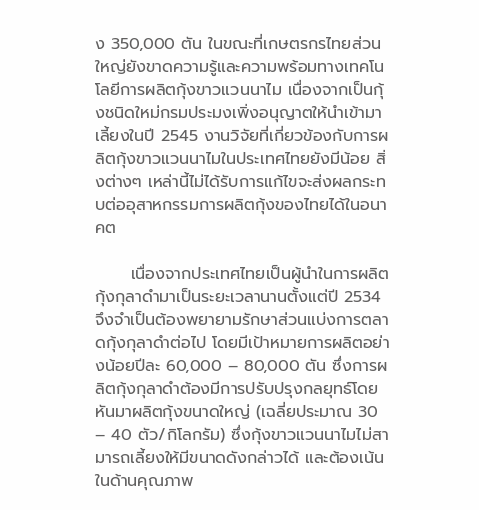ง 350,000 ตัน ในขณะที่เกษตรกรไทยส่วนใหญ่ยังขาดความรู้และความพร้อมทางเทคโนโลยีการผลิตกุ้งขาวแวนนาไม เนื่องจากเป็นกุ้งชนิดใหม่กรมประมงเพิ่งอนุญาตให้นำเข้ามาเลี้ยงในปี 2545 งานวิจัยที่เกี่ยวข้องกับการผลิตกุ้งขาวแวนนาไมในประเทศไทยยังมีน้อย สิ่งต่างๆ เหล่านี้ไม่ได้รับการแก้ไขจะส่งผลกระทบต่ออุสาหกรรมการผลิตกุ้งของไทยได้ในอนาคต

      เนื่องจากประเทศไทยเป็นผู้นำในการผลิตกุ้งกุลาดำมาเป็นระยะเวลานานตั้งแต่ปี 2534 จึงจำเป็นต้องพยายามรักษาส่วนแบ่งการตลาดกุ้งกุลาดำต่อไป โดยมีเป้าหมายการผลิตอย่างน้อยปีละ 60,000 – 80,000 ตัน ซึ่งการผลิตกุ้งกุลาดำต้องมีการปรับปรุงกลยุทธ์โดยหันมาผลิตกุ้งขนาดใหญ่ (เฉลี่ยประมาณ 30 – 40 ตัว/กิโลกรัม) ซึ่งกุ้งขาวแวนนาไมไม่สามารถเลี้ยงให้มีขนาดดังกล่าวได้ และต้องเน้นในด้านคุณภาพ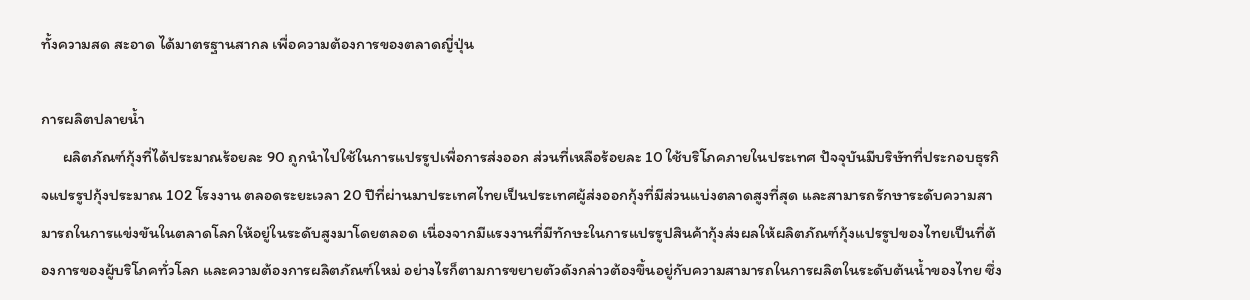ทั้งความสด สะอาด ได้มาตรฐานสากล เพื่อความต้องการของตลาดญี่ปุ่น

การผลิตปลายน้ำ
      ผลิตภัณฑ์กุ้งที่ได้ประมาณร้อยละ 90 ถูกนำไปใช้ในการแปรรูปเพื่อการส่งออก ส่วนที่เหลือร้อยละ 10 ใช้บริโภคภายในประเทศ ปัจจุบันมีบริษัทที่ประกอบธุรกิจแปรรูปกุ้งประมาณ 102 โรงงาน ตลอดระยะเวลา 20 ปีที่ผ่านมาประเทศไทยเป็นประเทศผู้ส่งออกกุ้งที่มีส่วนแบ่งตลาดสูงที่สุด และสามารถรักษาระดับความสามารถในการแข่งขันในตลาดโลกให้อยู่ในระดับสูงมาโดยตลอด เนื่องจากมีแรงงานที่มีทักษะในการแปรรูปสินค้ากุ้งส่งผลให้ผลิตภัณฑ์กุ้งแปรรูปของไทยเป็นที่ต้องการของผู้บริโภคทั่วโลก และความต้องการผลิตภัณฑ์ใหม่ อย่างไรก็ตามการขยายตัวดังกล่าวต้องขึ้นอยู่กับความสามารถในการผลิตในระดับต้นน้ำของไทย ซึ่ง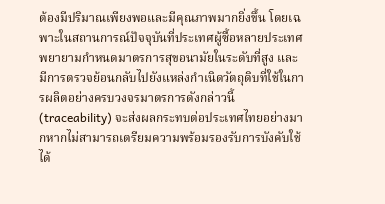ต้องมีปริมาณเพียงพอและมีคุณภาพมากยิ่งขึ้น โดยเฉพาะในสถานการณ์ปัจจุบันที่ประเทศผู้ซื้อหลายประเทศพยายามกำหนดมาตรการสุขอนามัยในระดับที่สูง และมีการตรวจย้อนกลับไปยังแหล่งกำเนิดวัตถุดิบที่ใช้ในการผลิตอย่างครบวงจรมาตรการดังกล่าวนี้ (traceability) จะส่งผลกระทบต่อประเทศไทยอย่างมากหากไม่สามารถเตรียมความพร้อมรองรับการบังคับใช้ได้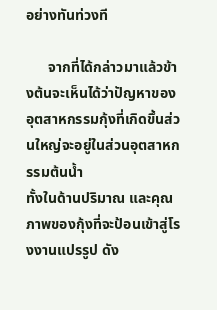อย่างทันท่วงที

      จากที่ได้กล่าวมาแล้วข้างต้นจะเห็นได้ว่าปัญหาของอุตสาหกรรมกุ้งที่เกิดขึ้นส่วนใหญ่จะอยู่ในส่วนอุตสาหกรรมต้นน้ำ
ทั้งในด้านปริมาณ และคุณภาพของกุ้งที่จะป้อนเข้าสู่โรงงานแปรรูป ดัง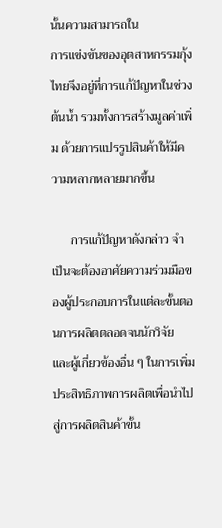นั้นความสามารถใน
การแข่งขันของอุตสาหกรรมกุ้งไทยจึงอยู่ที่การแก้ปัญหาในช่วงต้นน้ำ รวมทั้งการสร้างมูลค่าเพิ่ม ด้วยการแปรรูปสินค้าให้มีความหลากหลายมากขึ้น

      การแก้ปัญหาดังกล่าว จำเป็นจะต้องอาศัยความร่วมมือของผู้ประกอบการในแต่ละขั้นตอนการผลิตตลอดจนนักวิจัย
และผู้เกี่ยวข้องอื่น ๆ ในการเพิ่มประสิทธิภาพการผลิตเพื่อนำไปสู่การผลิตสินค้าขั้น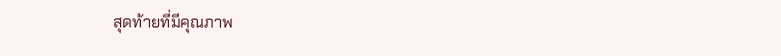สุดท้ายที่มีคุณภาพ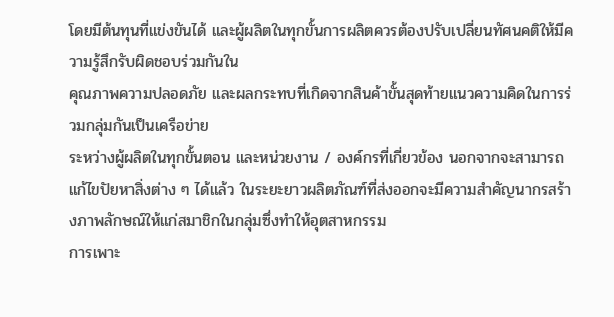โดยมีต้นทุนที่แข่งขันได้ และผู้ผลิตในทุกขั้นการผลิตควรต้องปรับเปลี่ยนทัศนคติให้มีความรู้สึกรับผิดชอบร่วมกันใน
คุณภาพความปลอดภัย และผลกระทบที่เกิดจากสินค้าขั้นสุดท้ายแนวความคิดในการร่วมกลุ่มกันเป็นเครือข่าย
ระหว่างผู้ผลิตในทุกขั้นตอน และหน่วยงาน / องค์กรที่เกี่ยวข้อง นอกจากจะสามารถแก้ไขปัยหาสิ่งต่าง ๆ ได้แล้ว ในระยะยาวผลิตภัณฑ์ที่ส่งออกจะมีความสำคัญนากรสร้างภาพลักษณ์ให้แก่สมาชิกในกลุ่มซึ่งทำให้อุตสาหกรรม
การเพาะ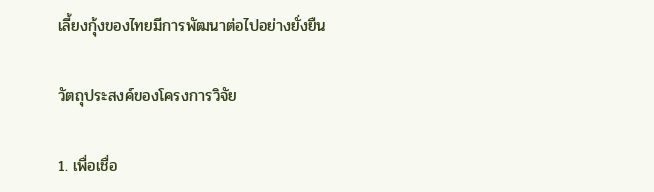เลี้ยงกุ้งของไทยมีการพัฒนาต่อไปอย่างยั่งยืน

วัตถุประสงค์ของโครงการวิจัย

1. เพื่อเชื่อ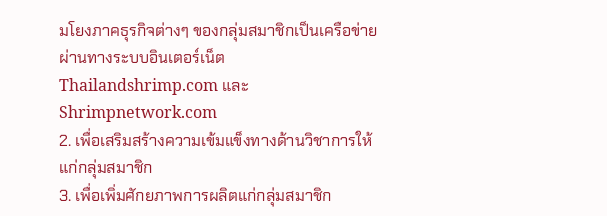มโยงภาคธุรกิจต่างๆ ของกลุ่มสมาชิกเป็นเครือข่ายผ่านทางระบบอินเตอร์เน็ต Thailandshrimp.com และ Shrimpnetwork.com
2. เพื่อเสริมสร้างความเข้มแข็งทางด้านวิชาการให้แก่กลุ่มสมาชิก
3. เพื่อเพิ่มศักยภาพการผลิตแก่กลุ่มสมาชิก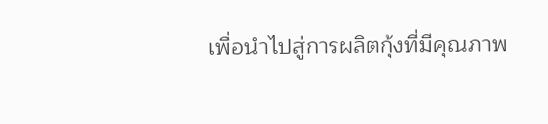เพื่อนำไปสู่การผลิตกุ้งที่มีคุณภาพ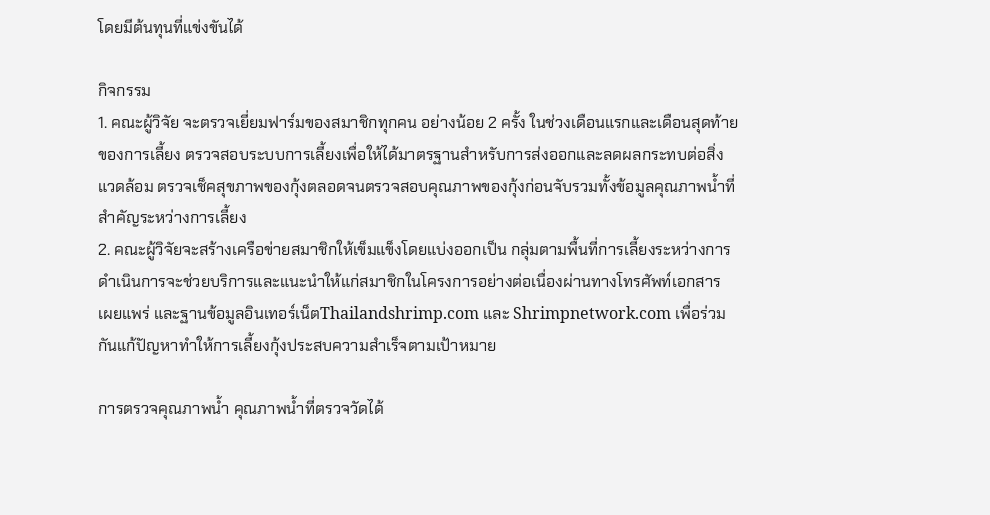โดยมีต้นทุนที่แข่งขันได้

กิจกรรม
1. คณะผู้วิจัย จะตรวจเยี่ยมฟาร์มของสมาชิกทุกคน อย่างน้อย 2 ครั้ง ในช่วงเดือนแรกและเดือนสุดท้ายของการเลี้ยง ตรวจสอบระบบการเลี้ยงเพื่อให้ได้มาตรฐานสำหรับการส่งออกและลดผลกระทบต่อสิ่งแวดล้อม ตรวจเช็คสุขภาพของกุ้งตลอดจนตรวจสอบคุณภาพของกุ้งก่อนจับรวมทั้งข้อมูลคุณภาพน้ำที่สำคัญระหว่างการเลี้ยง
2. คณะผู้วิจัยจะสร้างเครือข่ายสมาชิกให้เข็มแข็งโดยแบ่งออกเป็น กลุ่มตามพื้นที่การเลี้ยงระหว่างการดำเนินการจะช่วยบริการและแนะนำให้แก่สมาชิกในโครงการอย่างต่อเนื่องผ่านทางโทรศัพท์เอกสาร
เผยแพร่ และฐานข้อมูลอินเทอร์เน็ตThailandshrimp.com และ Shrimpnetwork.com เพื่อร่วมกันแก้ปัญหาทำให้การเลี้ยงกุ้งประสบความสำเร็จตามเป้าหมาย

การตรวจคุณภาพน้ำ คุณภาพน้ำที่ตรวจวัดได้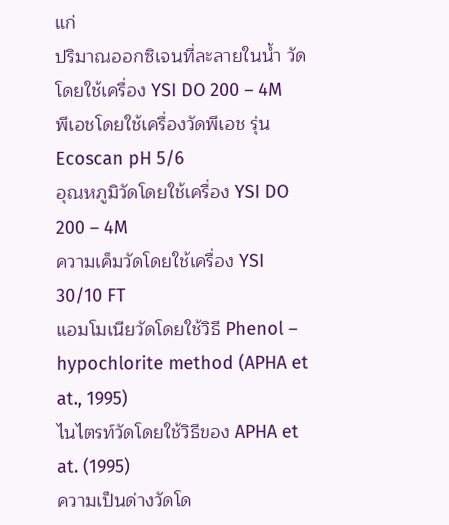แก่
ปริมาณออกซิเจนที่ละลายในน้ำ วัดโดยใช้เครื่อง YSI DO 200 – 4M
พีเอชโดยใช้เครื่องวัดพีเอช รุ่น Ecoscan pH 5/6
อุณหภูมิวัดโดยใช้เครื่อง YSI DO 200 – 4M
ความเค็มวัดโดยใช้เครื่อง YSI 30/10 FT
แอมโมเนียวัดโดยใช้วิธี Phenol – hypochlorite method (APHA et at., 1995)
ไนไตรท์วัดโดยใช้วิธีของ APHA et at. (1995)
ความเป็นด่างวัดโด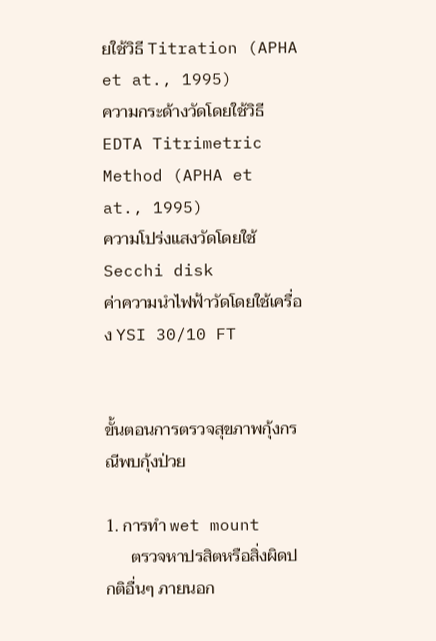ยใช้วิธี Titration (APHA et at., 1995)
ความกระด้างวัดโดยใช้วิธี EDTA Titrimetric Method (APHA et at., 1995)
ความโปร่งแสงวัดโดยใช้ Secchi disk
ค่าความนำไฟฟ้าวัดโดยใช้เครื่อง YSI 30/10 FT


ขั้นตอนการตรวจสุขภาพกุ้งกรณีพบกุ้งป่วย

1. การทำ wet mount
      ตรวจหาปรสิตหรือสิ่งผิดปกติอื่นๆ ภายนอก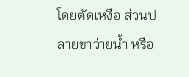โดยตัดเหงือ ส่วนปลายขาว่ายน้ำ หรือ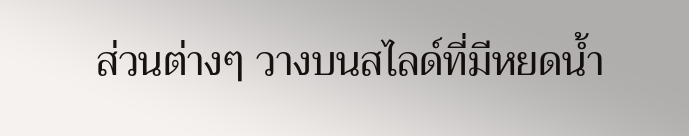ส่วนต่างๆ วางบนสไลด์ที่มีหยดน้ำ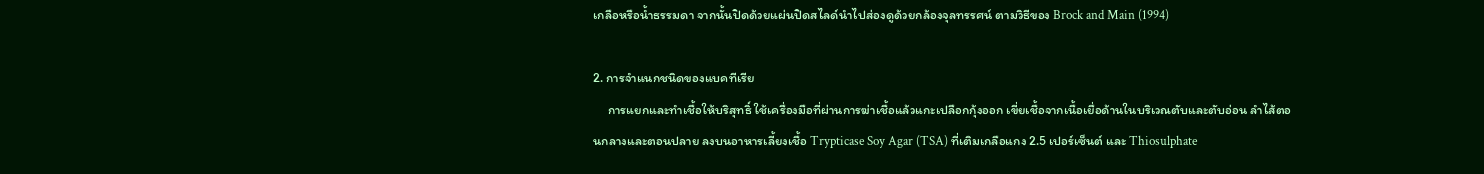เกลือหรือน้ำธรรมดา จากนั้นปิดด้วยแผ่นปิดสไลด์นำไปส่องดูด้วยกล้องจุลทรรศน์ ตามวิธีของ Brock and Main (1994)

2. การจำแนกชนิดของแบคทีเรีย
     การแยกและทำเชื้อให้บริสุทธิ์ ใช้เครื่องมือที่ผ่านการฆ่าเชื้อแล้วแกะเปลือกกุ้งออก เขี่ยเชื้อจากเนื้อเยื่อด้านในบริเวณตับและตับอ่อน ลำไส้ตอนกลางและตอนปลาย ลงบนอาหารเลี้ยงเชื้อ Trypticase Soy Agar (TSA) ที่เติมเกลือแกง 2.5 เปอร์เซ็นต์ และ Thiosulphate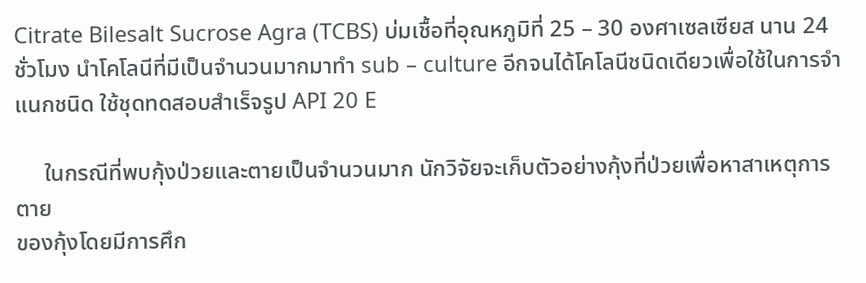Citrate Bilesalt Sucrose Agra (TCBS) บ่มเชื้อที่อุณหภูมิที่ 25 – 30 องศาเซลเซียส นาน 24 ชั่วโมง นำโคโลนีที่มีเป็นจำนวนมากมาทำ sub – culture อีกจนได้โคโลนีชนิดเดียวเพื่อใช้ในการจำแนกชนิด ใช้ชุดทดสอบสำเร็จรูป API 20 E

     ในกรณีที่พบกุ้งป่วยและตายเป็นจำนวนมาก นักวิจัยจะเก็บตัวอย่างกุ้งที่ป่วยเพื่อหาสาเหตุการตาย
ของกุ้งโดยมีการศึก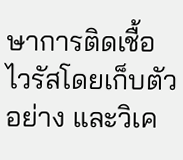ษาการติดเชื้อไวรัสโดยเก็บตัวอย่าง และวิเค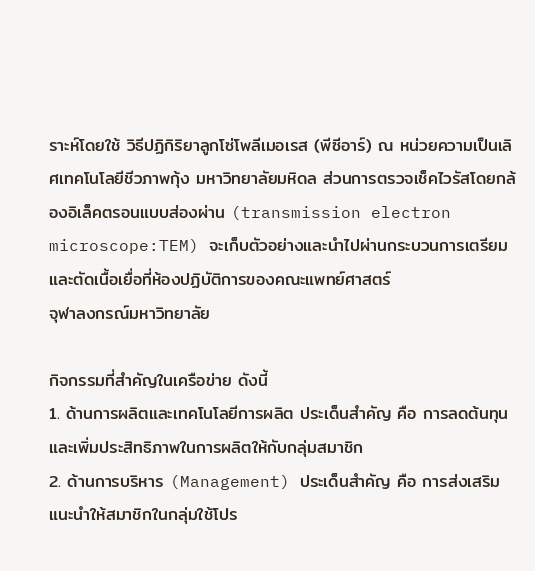ราะห์โดยใช้ วิธีปฏิกิริยาลูกโซ่โพลีเมอเรส (พีซีอาร์) ณ หน่วยความเป็นเลิศเทคโนโลยีชีวภาพกุ้ง มหาวิทยาลัยมหิดล ส่วนการตรวจเช็คไวรัสโดยกล้องอิเล็คตรอนแบบส่องผ่าน (transmission electron microscope:TEM) จะเก็บตัวอย่างและนำไปผ่านกระบวนการเตรียมและตัดเนื้อเยื่อที่ห้องปฏิบัติการของคณะแพทย์ศาสตร์
จุฬาลงกรณ์มหาวิทยาลัย

กิจกรรมที่สำคัญในเครือข่าย ดังนี้
1. ด้านการผลิตและเทคโนโลยีการผลิต ประเด็นสำคัญ คือ การลดต้นทุนและเพิ่มประสิทธิภาพในการผลิตให้กับกลุ่มสมาชิก
2. ด้านการบริหาร (Management) ประเด็นสำคัญ คือ การส่งเสริมแนะนำให้สมาชิกในกลุ่มใช้โปร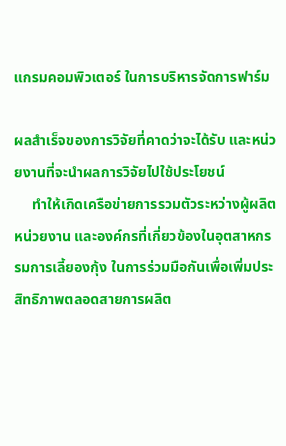แกรมคอมพิวเตอร์ ในการบริหารจัดการฟาร์ม

ผลสำเร็จของการวิจัยที่คาดว่าจะได้รับ และหน่วยงานที่จะนำผลการวิจัยไปใช้ประโยชน์
     ทำให้เกิดเครือข่ายการรวมตัวระหว่างผู้ผลิต หน่วยงาน และองค์กรที่เกี่ยวข้องในอุตสาหกรรมการเลี้ยองกุ้ง ในการร่วมมือกันเพื่อเพิ่มประสิทธิภาพตลอดสายการผลิต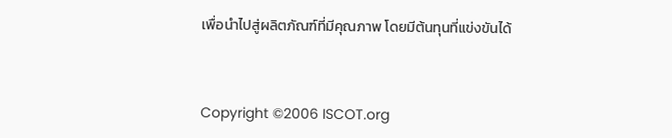เพื่อนำไปสู่ผลิตภัณฑ์ที่มีคุณภาพ โดยมีต้นทุนที่แข่งขันได้



Copyright ©2006 ISCOT.org